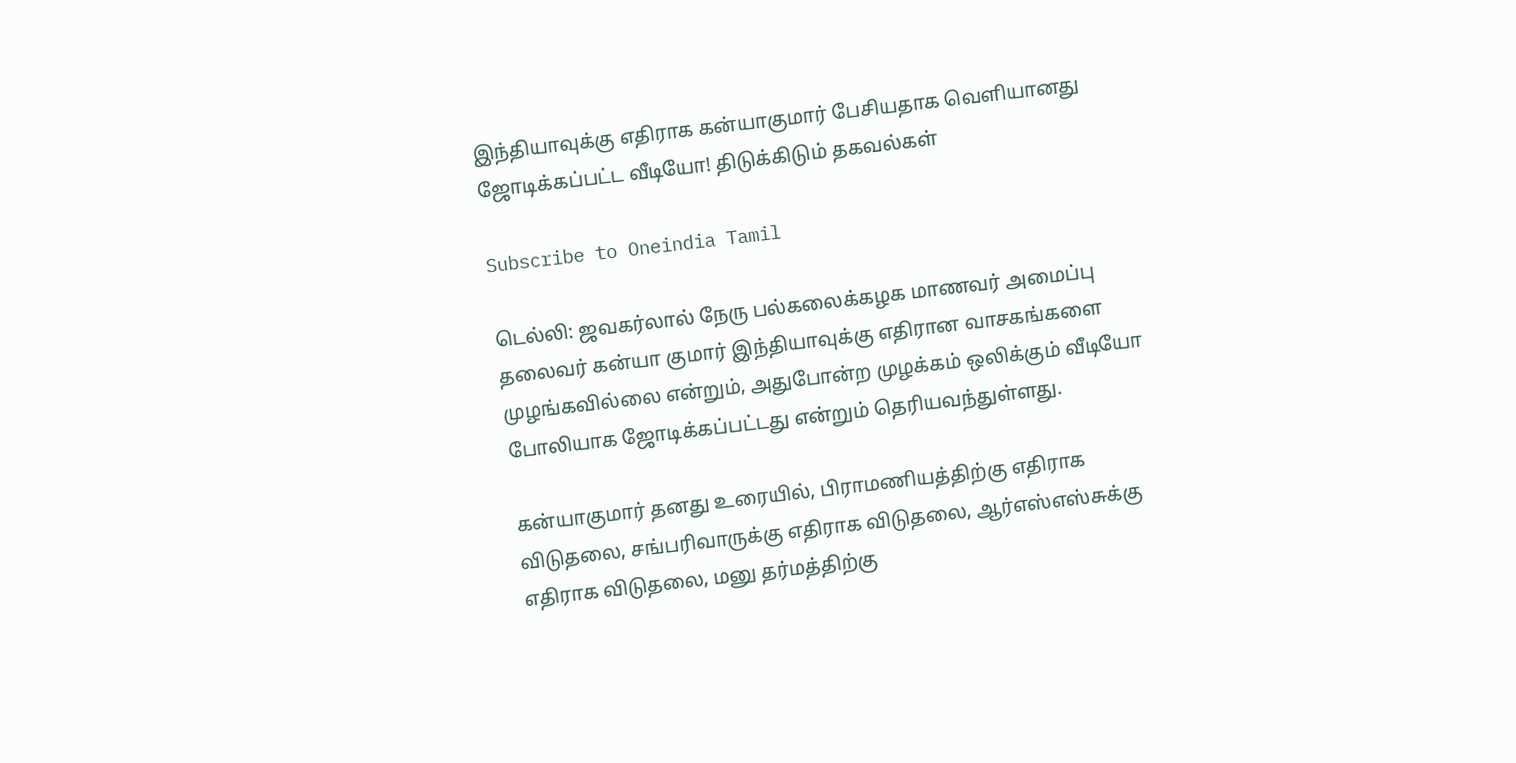இந்தியாவுக்கு எதிராக கன்யாகுமார் பேசியதாக வெளியானது ஜோடிக்கப்பட்ட வீடியோ! திடுக்கிடும் தகவல்கள்

Subscribe to Oneindia Tamil

டெல்லி: ஜவகர்லால் நேரு பல்கலைக்கழக மாணவர் அமைப்பு தலைவர் கன்யா குமார் இந்தியாவுக்கு எதிரான வாசகங்களை முழங்கவில்லை என்றும், அதுபோன்ற முழக்கம் ஒலிக்கும் வீடியோ போலியாக ஜோடிக்கப்பட்டது என்றும் தெரியவந்துள்ளது.

கன்யாகுமார் தனது உரையில், பிராமணியத்திற்கு எதிராக விடுதலை, சங்பரிவாருக்கு எதிராக விடுதலை, ஆர்எஸ்எஸ்சுக்கு எதிராக விடுதலை, மனு தர்மத்திற்கு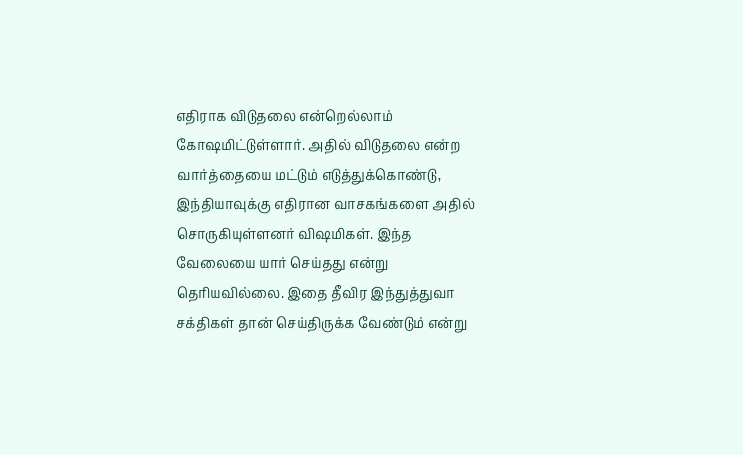எதிராக விடுதலை என்றெல்லாம் கோஷமிட்டுள்ளார். அதில் விடுதலை என்ற வார்த்தையை மட்டும் எடுத்துக்கொண்டு, இந்தியாவுக்கு எதிரான வாசகங்களை அதில் சொருகியுள்ளனர் விஷமிகள். இந்த வேலையை யார் செய்தது என்று தெரியவில்லை. இதை தீவிர இந்துத்துவா சக்திகள் தான் செய்திருக்க வேண்டும் என்று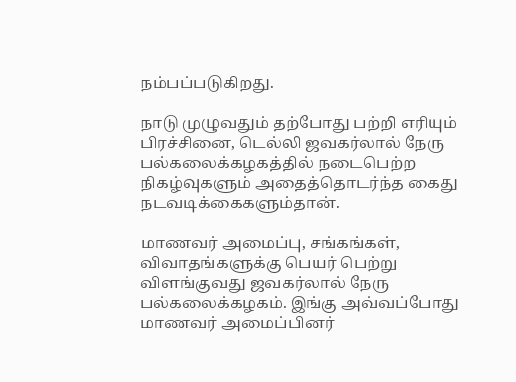நம்பப்படுகிறது.

நாடு முழுவதும் தற்போது பற்றி எரியும் பிரச்சினை, டெல்லி ஜவகர்லால் நேரு பல்கலைக்கழகத்தில் நடைபெற்ற நிகழ்வுகளும் அதைத்தொடர்ந்த கைது நடவடிக்கைகளும்தான்.

மாணவர் அமைப்பு, சங்கங்கள், விவாதங்களுக்கு பெயர் பெற்று விளங்குவது ஜவகர்லால் நேரு பல்கலைக்கழகம். இங்கு அவ்வப்போது மாணவர் அமைப்பினர்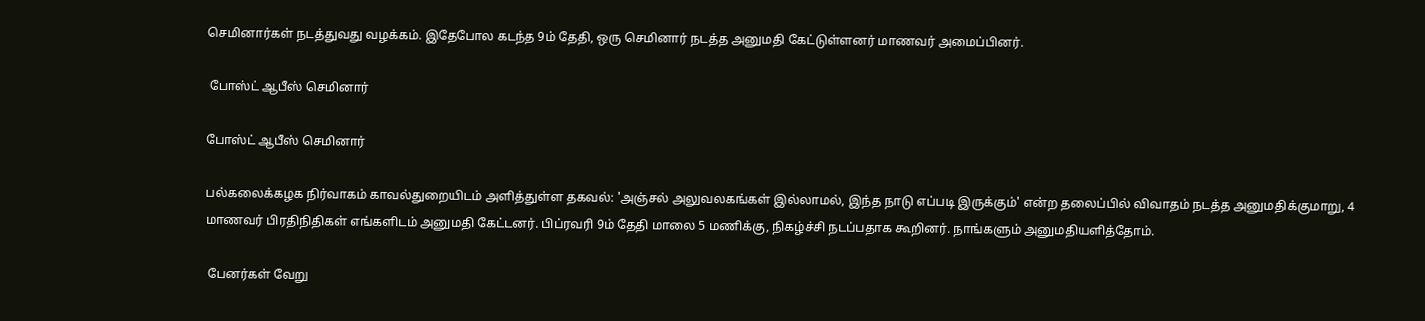செமினார்கள் நடத்துவது வழக்கம். இதேபோல கடந்த 9ம் தேதி, ஒரு செமினார் நடத்த அனுமதி கேட்டுள்ளனர் மாணவர் அமைப்பினர்.

 போஸ்ட் ஆபீஸ் செமினார்

போஸ்ட் ஆபீஸ் செமினார்

பல்கலைக்கழக நிர்வாகம் காவல்துறையிடம் அளித்துள்ள தகவல்: 'அஞ்சல் அலுவலகங்கள் இல்லாமல், இந்த நாடு எப்படி இருக்கும்' என்ற தலைப்பில் விவாதம் நடத்த அனுமதிக்குமாறு, 4 மாணவர் பிரதிநிதிகள் எங்களிடம் அனுமதி கேட்டனர். பிப்ரவரி 9ம் தேதி மாலை 5 மணிக்கு, நிகழ்ச்சி நடப்பதாக கூறினர். நாங்களும் அனுமதியளித்தோம்.

 பேனர்கள் வேறு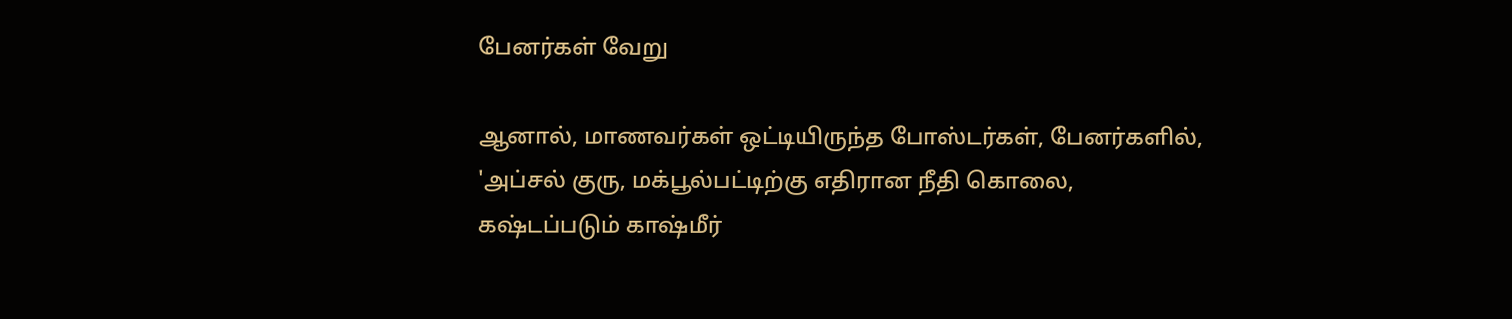பேனர்கள் வேறு

ஆனால், மாணவர்கள் ஒட்டியிருந்த போஸ்டர்கள், பேனர்களில், 'அப்சல் குரு, மக்பூல்பட்டிற்கு எதிரான நீதி கொலை, கஷ்டப்படும் காஷ்மீர்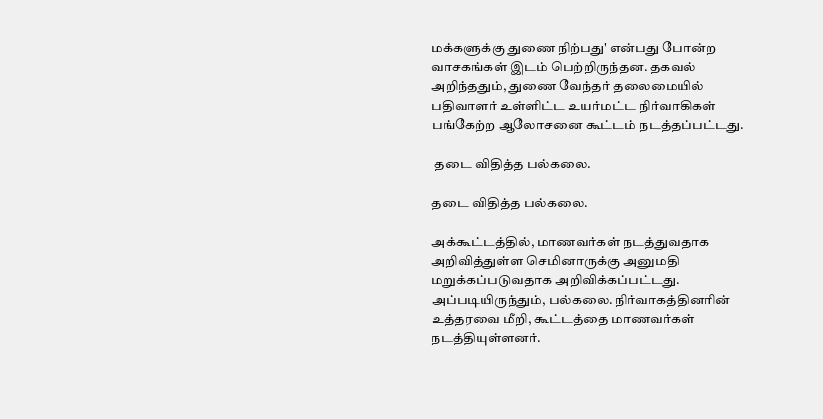மக்களுக்கு துணை நிற்பது' என்பது போன்ற வாசகங்கள் இடம் பெற்றிருந்தன. தகவல் அறிந்ததும், துணை வேந்தர் தலைமையில் பதிவாளர் உள்ளிட்ட உயர்மட்ட நிர்வாகிகள் பங்கேற்ற ஆலோசனை கூட்டம் நடத்தப்பட்டது.

 தடை விதித்த பல்கலை.

தடை விதித்த பல்கலை.

அக்கூட்டத்தில், மாணவர்கள் நடத்துவதாக அறிவித்துள்ள செமினாருக்கு அனுமதி மறுக்கப்படுவதாக அறிவிக்கப்பட்டது. அப்படியிருந்தும், பல்கலை. நிர்வாகத்தினரின் உத்தரவை மீறி, கூட்டத்தை மாணவர்கள் நடத்தியுள்ளனர்.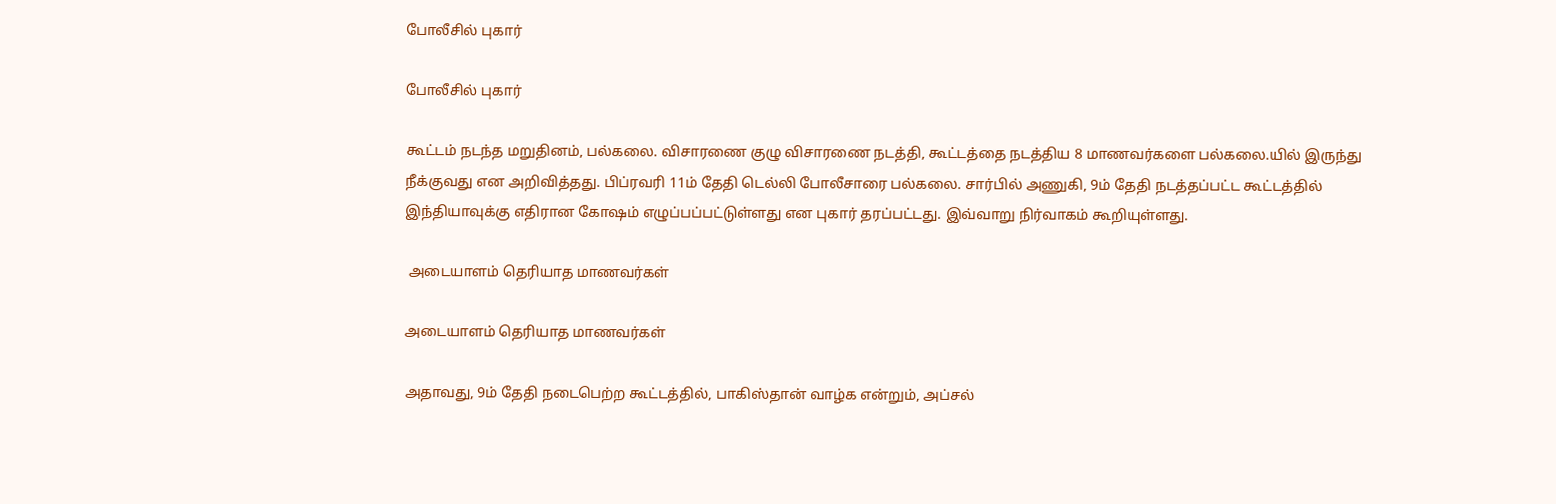போலீசில் புகார்

போலீசில் புகார்

கூட்டம் நடந்த மறுதினம், பல்கலை. விசாரணை குழு விசாரணை நடத்தி, கூட்டத்தை நடத்திய 8 மாணவர்களை பல்கலை.யில் இருந்து நீக்குவது என அறிவித்தது. பிப்ரவரி 11ம் தேதி டெல்லி போலீசாரை பல்கலை. சார்பில் அணுகி, 9ம் தேதி நடத்தப்பட்ட கூட்டத்தில் இந்தியாவுக்கு எதிரான கோஷம் எழுப்பப்பட்டுள்ளது என புகார் தரப்பட்டது. இவ்வாறு நிர்வாகம் கூறியுள்ளது.

 அடையாளம் தெரியாத மாணவர்கள்

அடையாளம் தெரியாத மாணவர்கள்

அதாவது, 9ம் தேதி நடைபெற்ற கூட்டத்தில், பாகிஸ்தான் வாழ்க என்றும், அப்சல்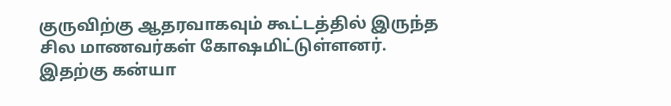குருவிற்கு ஆதரவாகவும் கூட்டத்தில் இருந்த சில மாணவர்கள் கோஷமிட்டுள்ளனர். இதற்கு கன்யா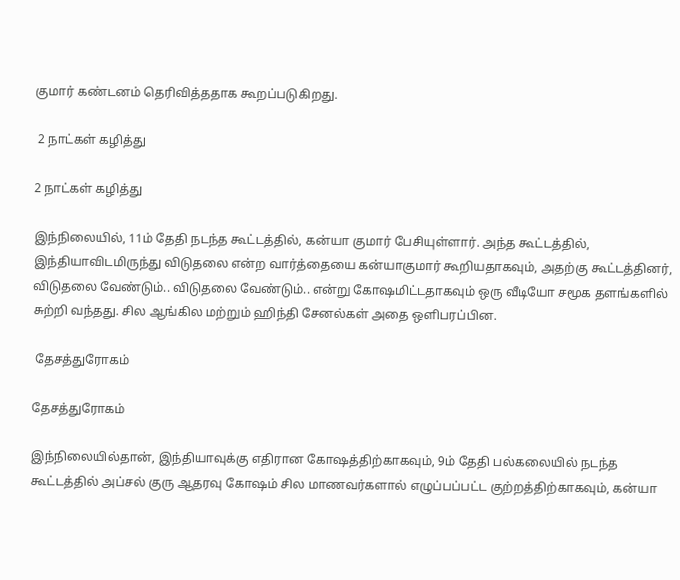குமார் கண்டனம் தெரிவித்ததாக கூறப்படுகிறது.

 2 நாட்கள் கழித்து

2 நாட்கள் கழித்து

இந்நிலையில், 11ம் தேதி நடந்த கூட்டத்தில், கன்யா குமார் பேசியுள்ளார். அந்த கூட்டத்தில், இந்தியாவிடமிருந்து விடுதலை என்ற வார்த்தையை கன்யாகுமார் கூறியதாகவும், அதற்கு கூட்டத்தினர், விடுதலை வேண்டும்.. விடுதலை வேண்டும்.. என்று கோஷமிட்டதாகவும் ஒரு வீடியோ சமூக தளங்களில் சுற்றி வந்தது. சில ஆங்கில மற்றும் ஹிந்தி சேனல்கள் அதை ஒளிபரப்பின.

 தேசத்துரோகம்

தேசத்துரோகம்

இந்நிலையில்தான், இந்தியாவுக்கு எதிரான கோஷத்திற்காகவும், 9ம் தேதி பல்கலையில் நடந்த கூட்டத்தில் அப்சல் குரு ஆதரவு கோஷம் சில மாணவர்களால் எழுப்பப்பட்ட குற்றத்திற்காகவும், கன்யா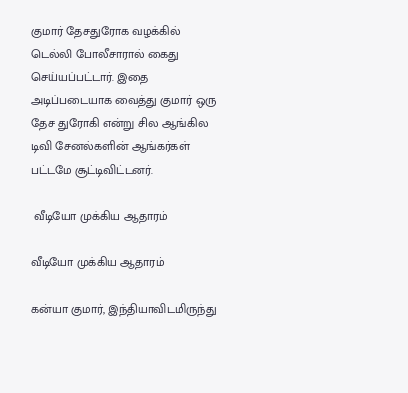குமார் தேசதுரோக வழக்கில் டெல்லி போலீசாரால் கைது செய்யப்பட்டார். இதை அடிப்படையாக வைத்து குமார் ஒரு தேச துரோகி என்று சில ஆங்கில டிவி சேனல்களின் ஆங்கர்கள் பட்டமே சூட்டிவிட்டனர்.

 வீடியோ முக்கிய ஆதாரம்

வீடியோ முக்கிய ஆதாரம்

கன்யா குமார், இந்தியாவிடமிருந்து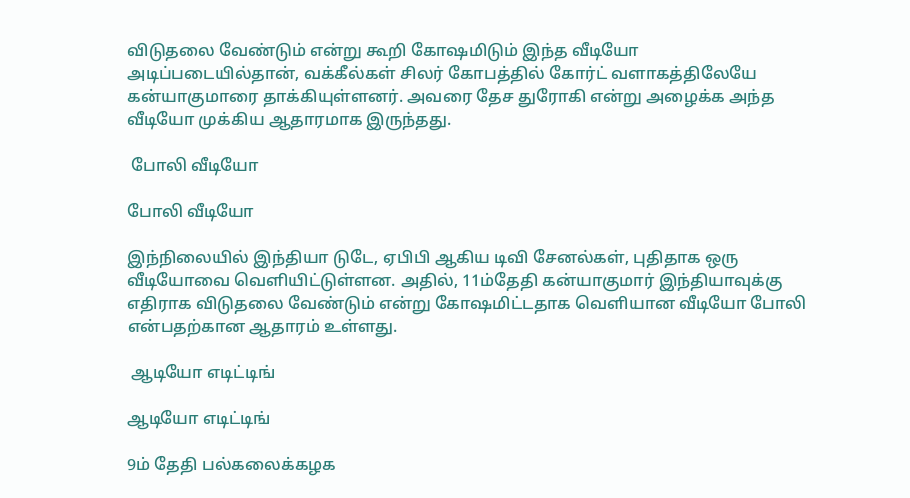விடுதலை வேண்டும் என்று கூறி கோஷமிடும் இந்த வீடியோ அடிப்படையில்தான், வக்கீல்கள் சிலர் கோபத்தில் கோர்ட் வளாகத்திலேயே கன்யாகுமாரை தாக்கியுள்ளனர். அவரை தேச துரோகி என்று அழைக்க அந்த வீடியோ முக்கிய ஆதாரமாக இருந்தது.

 போலி வீடியோ

போலி வீடியோ

இந்நிலையில் இந்தியா டுடே, ஏபிபி ஆகிய டிவி சேனல்கள், புதிதாக ஒரு வீடியோவை வெளியிட்டுள்ளன. அதில், 11ம்தேதி கன்யாகுமார் இந்தியாவுக்கு எதிராக விடுதலை வேண்டும் என்று கோஷமிட்டதாக வெளியான வீடியோ போலி என்பதற்கான ஆதாரம் உள்ளது.

 ஆடியோ எடிட்டிங்

ஆடியோ எடிட்டிங்

9ம் தேதி பல்கலைக்கழக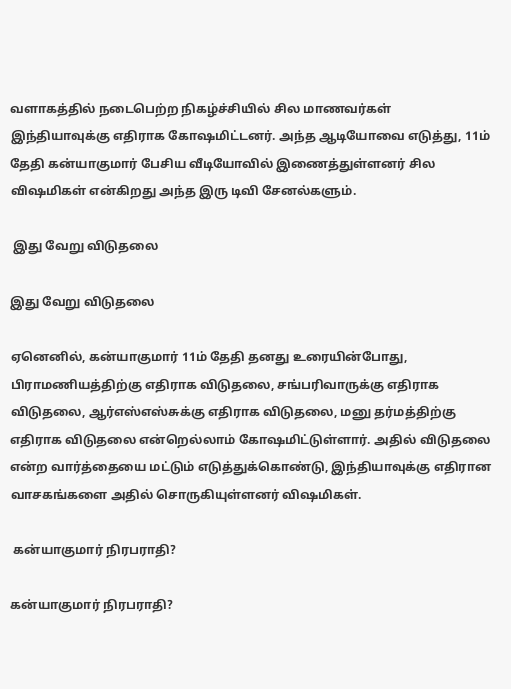வளாகத்தில் நடைபெற்ற நிகழ்ச்சியில் சில மாணவர்கள் இந்தியாவுக்கு எதிராக கோஷமிட்டனர். அந்த ஆடியோவை எடுத்து, 11ம் தேதி கன்யாகுமார் பேசிய வீடியோவில் இணைத்துள்ளனர் சில விஷமிகள் என்கிறது அந்த இரு டிவி சேனல்களும்.

 இது வேறு விடுதலை

இது வேறு விடுதலை

ஏனெனில், கன்யாகுமார் 11ம் தேதி தனது உரையின்போது, பிராமணியத்திற்கு எதிராக விடுதலை, சங்பரிவாருக்கு எதிராக விடுதலை, ஆர்எஸ்எஸ்சுக்கு எதிராக விடுதலை, மனு தர்மத்திற்கு எதிராக விடுதலை என்றெல்லாம் கோஷமிட்டுள்ளார். அதில் விடுதலை என்ற வார்த்தையை மட்டும் எடுத்துக்கொண்டு, இந்தியாவுக்கு எதிரான வாசகங்களை அதில் சொருகியுள்ளனர் விஷமிகள்.

 கன்யாகுமார் நிரபராதி?

கன்யாகுமார் நிரபராதி?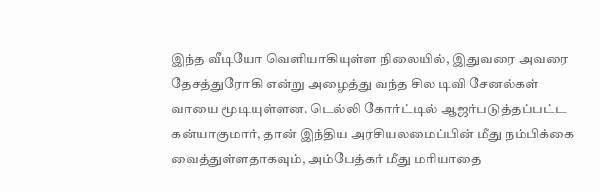இந்த வீடியோ வெளியாகியுள்ள நிலையில், இதுவரை அவரை தேசத்துரோகி என்று அழைத்து வந்த சில டிவி சேனல்கள் வாயை மூடியுள்ளன. டெல்லி கோர்ட்டில் ஆஜர்படுத்தப்பட்ட கன்யாகுமார், தான் இந்திய அரசியலமைப்பின் மீது நம்பிக்கை வைத்துள்ளதாகவும், அம்பேத்கர் மீது மரியாதை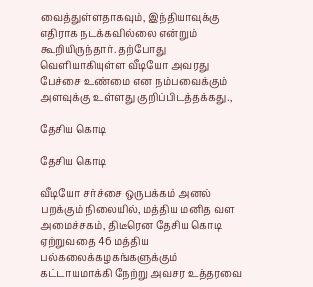வைத்துள்ளதாகவும், இந்தியாவுக்கு எதிராக நடக்கவில்லை என்றும் கூறியிருந்தார். தற்போது வெளியாகியுள்ள வீடியோ அவரது பேச்சை உண்மை என நம்பவைக்கும் அளவுக்கு உள்ளது குறிப்பிடத்தக்கது.,

தேசிய கொடி

தேசிய கொடி

வீடியோ சர்ச்சை ஒருபக்கம் அனல் பறக்கும் நிலையில், மத்திய மனித வள அமைச்சகம், திடீரென தேசிய கொடி ஏற்றுவதை 46 மத்திய பல்கலைக்கழகங்களுக்கும் கட்டாயமாக்கி நேற்று அவசர உத்தரவை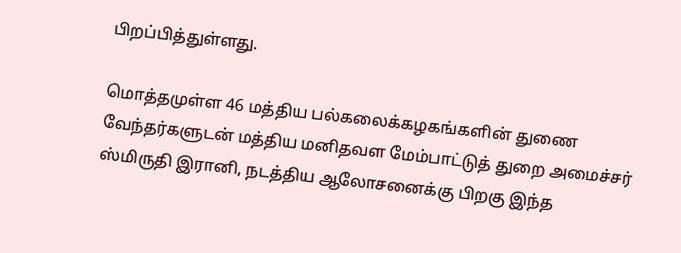பிறப்பித்துள்ளது.

மொத்தமுள்ள 46 மத்திய பல்கலைக்கழகங்களின் துணை வேந்தர்களுடன் மத்திய மனிதவள மேம்பாட்டுத் துறை அமைச்சர் ஸ்மிருதி இரானி, நடத்திய ஆலோசனைக்கு பிறகு இந்த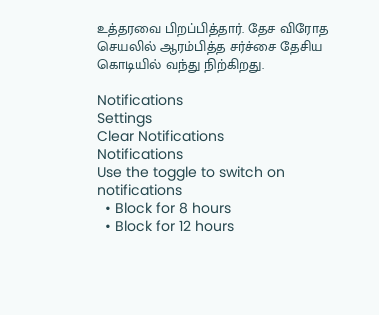உத்தரவை பிறப்பித்தார். தேச விரோத செயலில் ஆரம்பித்த சர்ச்சை தேசிய கொடியில் வந்து நிற்கிறது.

Notifications
Settings
Clear Notifications
Notifications
Use the toggle to switch on notifications
  • Block for 8 hours
  • Block for 12 hours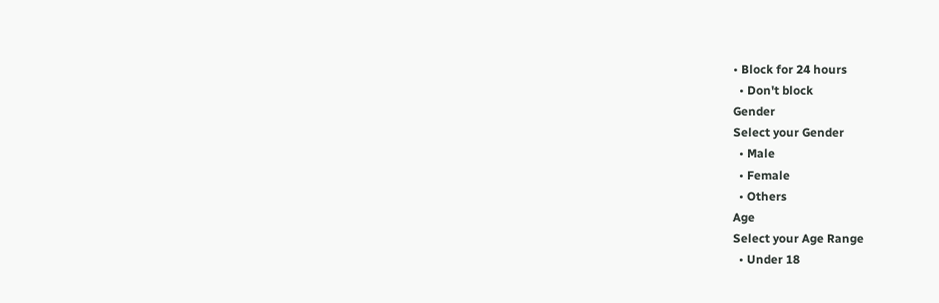• Block for 24 hours
  • Don't block
Gender
Select your Gender
  • Male
  • Female
  • Others
Age
Select your Age Range
  • Under 18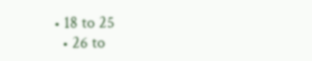• 18 to 25
  • 26 to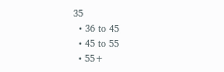35
  • 36 to 45
  • 45 to 55
  • 55+